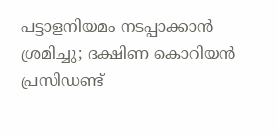പട്ടാളനിയമം നടപ്പാക്കാൻ ശ്രമിച്ചു; ദക്ഷിണ കൊറിയൻ പ്രസിഡണ്ട്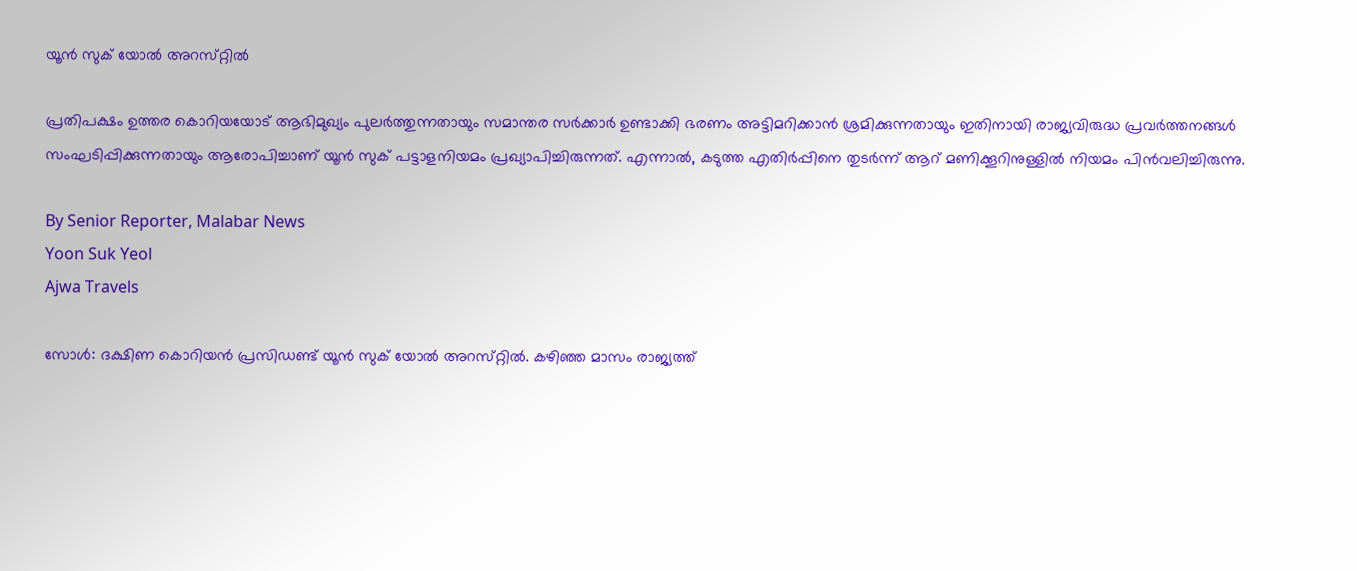യൂൻ സുക് യോൽ അറസ്‌റ്റിൽ

പ്രതിപക്ഷം ഉത്തര കൊറിയയോട് ആഭിമുഖ്യം പുലർത്തുന്നതായും സമാന്തര സർക്കാർ ഉണ്ടാക്കി ഭരണം അട്ടിമറിക്കാൻ ശ്രമിക്കുന്നതായും ഇതിനായി രാജ്യവിരുദ്ധ പ്രവർത്തനങ്ങൾ സംഘടിപ്പിക്കുന്നതായും ആരോപിച്ചാണ് യൂൻ സുക് പട്ടാളനിയമം പ്രഖ്യാപിച്ചിരുന്നത്. എന്നാൽ, കടുത്ത എതിർപ്പിനെ തുടർന്ന് ആറ് മണിക്കൂറിനുള്ളിൽ നിയമം പിൻവലിച്ചിരുന്നു.

By Senior Reporter, Malabar News
Yoon Suk Yeol
Ajwa Travels

സോൾ: ദക്ഷിണ കൊറിയൻ പ്രസിഡണ്ട് യൂൻ സുക് യോൽ അറസ്‌റ്റിൽ. കഴിഞ്ഞ മാസം രാജ്യത്ത്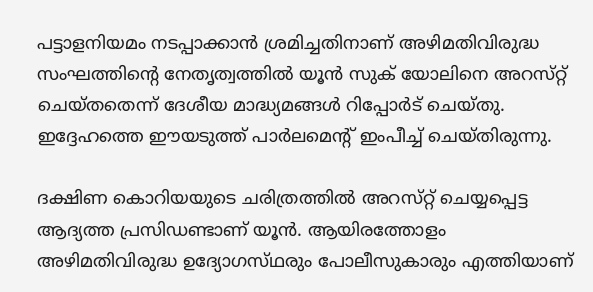പട്ടാളനിയമം നടപ്പാക്കാൻ ശ്രമിച്ചതിനാണ് അഴിമതിവിരുദ്ധ സംഘത്തിന്റെ നേതൃത്വത്തിൽ യൂൻ സുക് യോലിനെ അറസ്‌റ്റ് ചെയ്‌തതെന്ന്‌ ദേശീയ മാദ്ധ്യമങ്ങൾ റിപ്പോർട് ചെയ്‌തു. ഇദ്ദേഹത്തെ ഈയടുത്ത് പാർലമെന്റ് ഇംപീച്ച് ചെയ്‌തിരുന്നു.

ദക്ഷിണ കൊറിയയുടെ ചരിത്രത്തിൽ അറസ്‌റ്റ് ചെയ്യപ്പെട്ട ആദ്യത്ത പ്രസിഡണ്ടാണ് യൂൻ. ആയിരത്തോളം അഴിമതിവിരുദ്ധ ഉദ്യോഗസ്‌ഥരും പോലീസുകാരും എത്തിയാണ്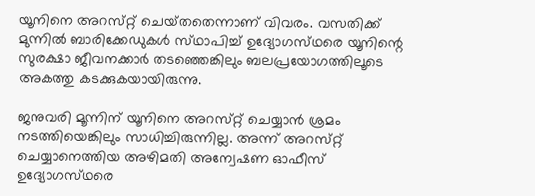യൂനിനെ അറസ്‌റ്റ് ചെയ്‌തതെന്നാണ്‌ വിവരം. വസതിക്ക് മുന്നിൽ ബാരിക്കേഡുകൾ സ്‌ഥാപിച്ച് ഉദ്യോഗസ്‌ഥരെ യൂനിന്റെ സുരക്ഷാ ജീവനക്കാർ തടഞ്ഞെങ്കിലും ബലപ്രയോഗത്തിലൂടെ അകത്തു കടക്കുകയായിരുന്നു.

ജനുവരി മൂന്നിന് യൂനിനെ അറസ്‌റ്റ് ചെയ്യാൻ ശ്രമം നടത്തിയെങ്കിലും സാധിച്ചിരുന്നില്ല. അന്ന് അറസ്‌റ്റ് ചെയ്യാനെത്തിയ അഴിമതി അന്വേഷണ ഓഫീസ് ഉദ്യോഗസ്‌ഥരെ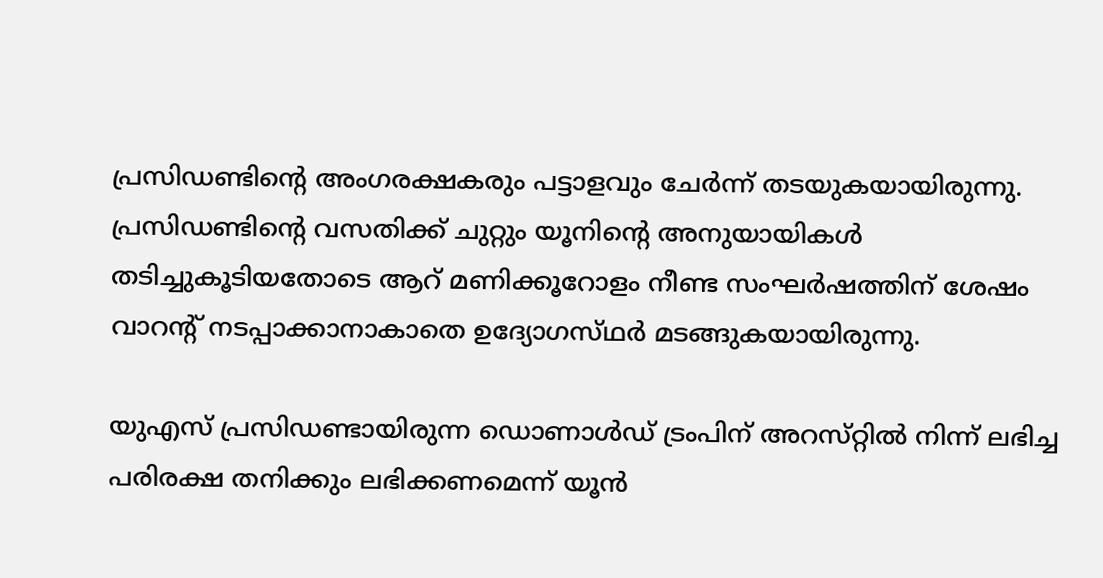പ്രസിഡണ്ടിന്റെ അംഗരക്ഷകരും പട്ടാളവും ചേർന്ന് തടയുകയായിരുന്നു. പ്രസിഡണ്ടിന്റെ വസതിക്ക് ചുറ്റും യൂനിന്റെ അനുയായികൾ തടിച്ചുകൂടിയതോടെ ആറ് മണിക്കൂറോളം നീണ്ട സംഘർഷത്തിന് ശേഷം വാറന്റ് നടപ്പാക്കാനാകാതെ ഉദ്യോഗസ്‌ഥർ മടങ്ങുകയായിരുന്നു.

യുഎസ് പ്രസിഡണ്ടായിരുന്ന ഡൊണാൾഡ് ട്രംപിന് അറസ്‌റ്റിൽ നിന്ന് ലഭിച്ച പരിരക്ഷ തനിക്കും ലഭിക്കണമെന്ന് യൂൻ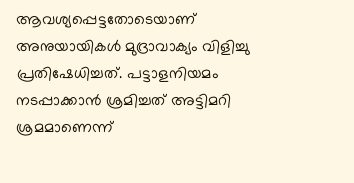ആവശ്യപ്പെട്ടതോടെയാണ് അനുയായികൾ മുദ്രാവാക്യം വിളിച്ചു പ്രതിഷേധിച്ചത്. പട്ടാളനിയമം നടപ്പാക്കാൻ ശ്രമിച്ചത് അട്ടിമറി ശ്രമമാണെന്ന്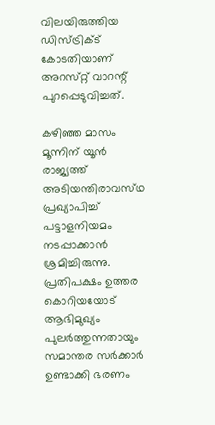വിലയിരുത്തിയ ഡിസ്‌ട്രിക്‌ട് കോടതിയാണ് അറസ്‌റ്റ് വാറന്റ് പുറപ്പെടുവിച്ചത്.

കഴിഞ്ഞ മാസം മൂന്നിന് യൂൻ രാജ്യത്ത് അടിയന്തിരാവസ്‌ഥ പ്രഖ്യാപിച്ച് പട്ടാളനിയമം നടപ്പാക്കാൻ ശ്രമിച്ചിരുന്നു. പ്രതിപക്ഷം ഉത്തര കൊറിയയോട് ആഭിമുഖ്യം പുലർത്തുന്നതായും സമാന്തര സർക്കാർ ഉണ്ടാക്കി ഭരണം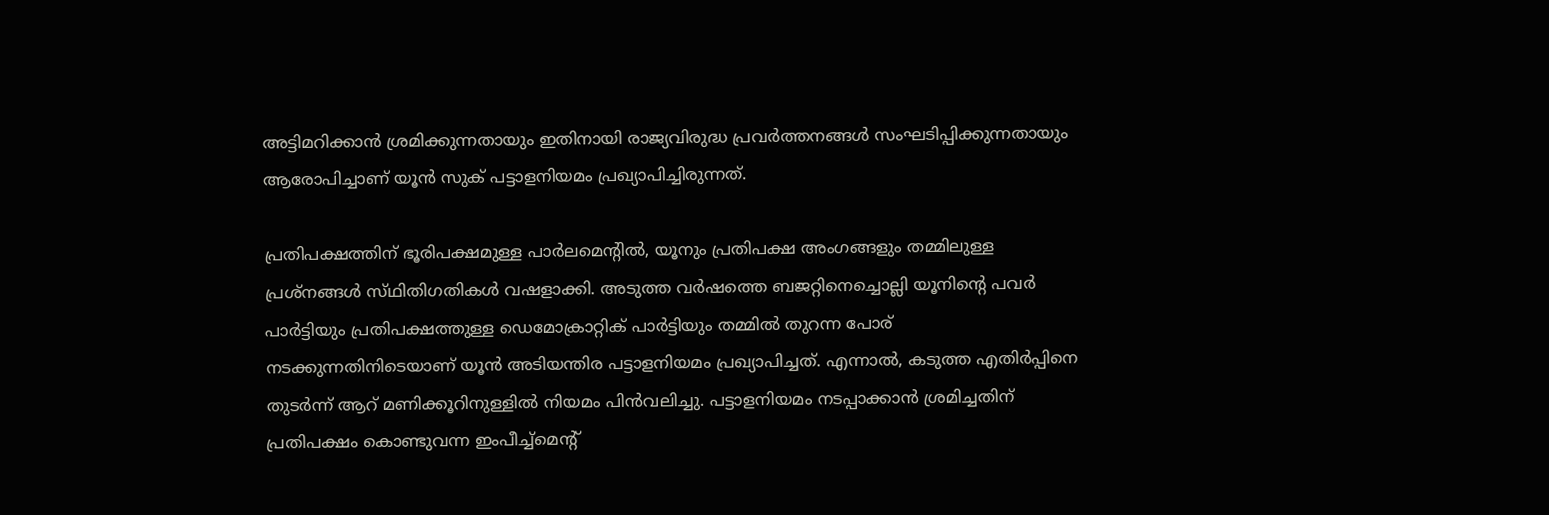അട്ടിമറിക്കാൻ ശ്രമിക്കുന്നതായും ഇതിനായി രാജ്യവിരുദ്ധ പ്രവർത്തനങ്ങൾ സംഘടിപ്പിക്കുന്നതായും ആരോപിച്ചാണ് യൂൻ സുക് പട്ടാളനിയമം പ്രഖ്യാപിച്ചിരുന്നത്.

പ്രതിപക്ഷത്തിന് ഭൂരിപക്ഷമുള്ള പാർലമെന്റിൽ, യൂനും പ്രതിപക്ഷ അംഗങ്ങളും തമ്മിലുള്ള പ്രശ്‌നങ്ങൾ സ്‌ഥിതിഗതികൾ വഷളാക്കി. അടുത്ത വർഷത്തെ ബജറ്റിനെച്ചൊല്ലി യൂനിന്റെ പവർ പാർട്ടിയും പ്രതിപക്ഷത്തുള്ള ഡെമോക്രാറ്റിക് പാർട്ടിയും തമ്മിൽ തുറന്ന പോര് നടക്കുന്നതിനിടെയാണ് യൂൻ അടിയന്തിര പട്ടാളനിയമം പ്രഖ്യാപിച്ചത്. എന്നാൽ, കടുത്ത എതിർപ്പിനെ തുടർന്ന് ആറ് മണിക്കൂറിനുള്ളിൽ നിയമം പിൻവലിച്ചു. പട്ടാളനിയമം നടപ്പാക്കാൻ ശ്രമിച്ചതിന് പ്രതിപക്ഷം കൊണ്ടുവന്ന ഇംപീച്ച്മെന്റ്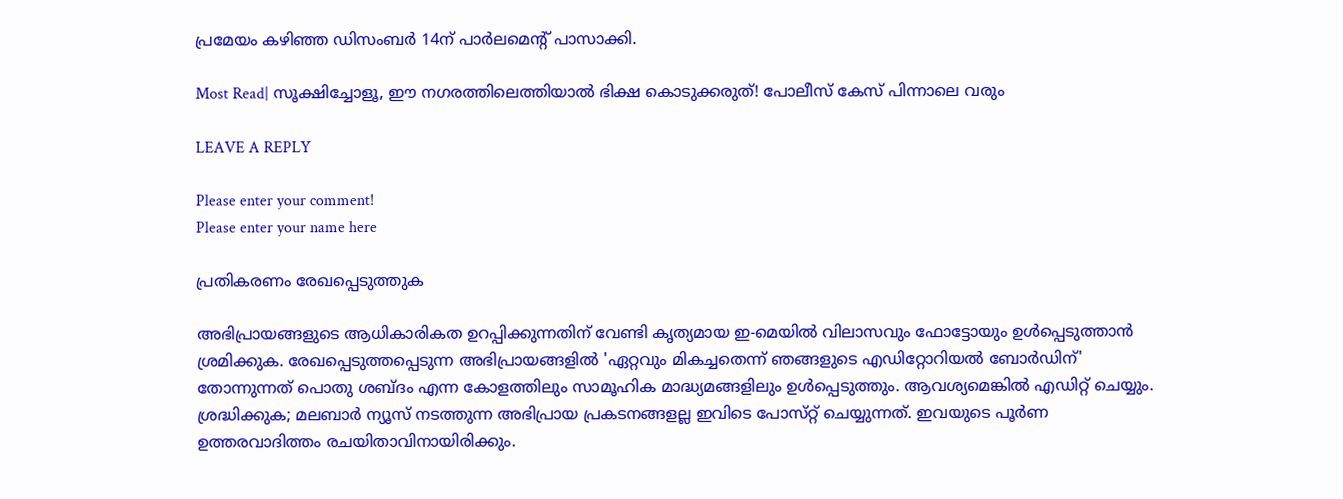പ്രമേയം കഴിഞ്ഞ ഡിസംബർ 14ന് പാർലമെന്റ് പാസാക്കി.

Most Read| സൂക്ഷിച്ചോളൂ, ഈ നഗരത്തിലെത്തിയാൽ ഭിക്ഷ കൊടുക്കരുത്! പോലീസ് കേസ് പിന്നാലെ വരും

LEAVE A REPLY

Please enter your comment!
Please enter your name here

പ്രതികരണം രേഖപ്പെടുത്തുക

അഭിപ്രായങ്ങളുടെ ആധികാരികത ഉറപ്പിക്കുന്നതിന് വേണ്ടി കൃത്യമായ ഇ-മെയിൽ വിലാസവും ഫോട്ടോയും ഉൾപ്പെടുത്താൻ ശ്രമിക്കുക. രേഖപ്പെടുത്തപ്പെടുന്ന അഭിപ്രായങ്ങളിൽ 'ഏറ്റവും മികച്ചതെന്ന് ഞങ്ങളുടെ എഡിറ്റോറിയൽ ബോർഡിന്' തോന്നുന്നത് പൊതു ശബ്‌ദം എന്ന കോളത്തിലും സാമൂഹിക മാദ്ധ്യമങ്ങളിലും ഉൾപ്പെടുത്തും. ആവശ്യമെങ്കിൽ എഡിറ്റ് ചെയ്യും. ശ്രദ്ധിക്കുക; മലബാർ ന്യൂസ് നടത്തുന്ന അഭിപ്രായ പ്രകടനങ്ങളല്ല ഇവിടെ പോസ്‌റ്റ് ചെയ്യുന്നത്. ഇവയുടെ പൂർണ ഉത്തരവാദിത്തം രചയിതാവിനായിരിക്കും.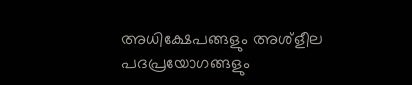അധിക്ഷേപങ്ങളും അശ്‌ളീല പദപ്രയോഗങ്ങളും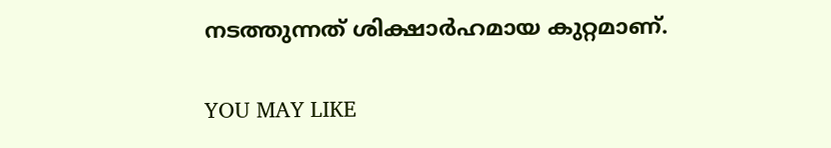നടത്തുന്നത് ശിക്ഷാർഹമായ കുറ്റമാണ്.

YOU MAY LIKE